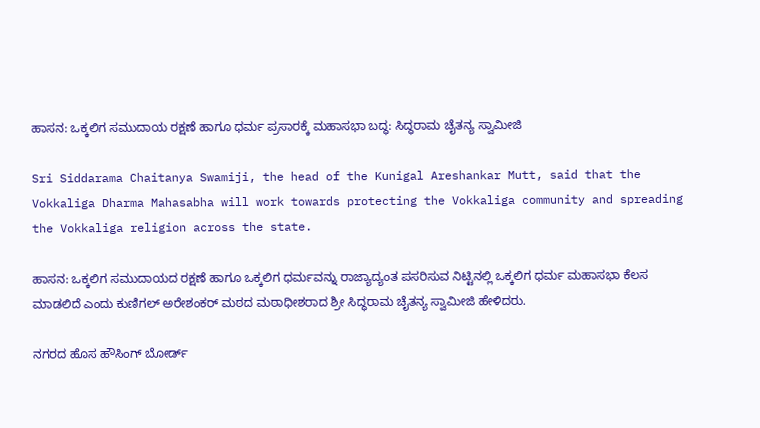ಹಾಸನ: ಒಕ್ಕಲಿಗ ಸಮುದಾಯ ರಕ್ಷಣೆ ಹಾಗೂ ಧರ್ಮ ಪ್ರಸಾರಕ್ಕೆ ಮಹಾಸಭಾ ಬದ್ಧ: ಸಿದ್ಧರಾಮ ಚೈತನ್ಯ ಸ್ವಾಮೀಜಿ

Sri Siddarama Chaitanya Swamiji, the head of the Kunigal Areshankar Mutt, said that the Vokkaliga Dharma Mahasabha will work towards protecting the Vokkaliga community and spreading the Vokkaliga religion across the state.

ಹಾಸನ: ಒಕ್ಕಲಿಗ ಸಮುದಾಯದ ರಕ್ಷಣೆ ಹಾಗೂ ಒಕ್ಕಲಿಗ ಧರ್ಮವನ್ನು ರಾಜ್ಯಾದ್ಯಂತ ಪಸರಿಸುವ ನಿಟ್ಟಿನಲ್ಲಿ ಒಕ್ಕಲಿಗ ಧರ್ಮ ಮಹಾಸಭಾ ಕೆಲಸ ಮಾಡಲಿದೆ ಎಂದು ಕುಣಿಗಲ್ ಅರೇಶಂಕರ್ ಮಠದ ಮಠಾಧೀಶರಾದ ಶ್ರೀ ಸಿದ್ಧರಾಮ ಚೈತನ್ಯ ಸ್ವಾಮೀಜಿ ಹೇಳಿದರು.

ನಗರದ ಹೊಸ ಹೌಸಿಂಗ್ ಬೋರ್ಡ್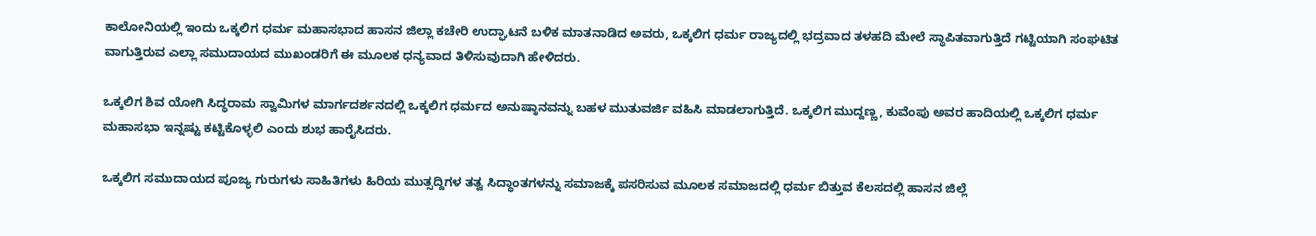ಕಾಲೋನಿಯಲ್ಲಿ ಇಂದು ಒಕ್ಕಲಿಗ ಧರ್ಮ ಮಹಾಸಭಾದ ಹಾಸನ ಜಿಲ್ಲಾ ಕಚೇರಿ ಉದ್ಘಾಟನೆ ಬಳಿಕ ಮಾತನಾಡಿದ ಅವರು, ಒಕ್ಕಲಿಗ ಧರ್ಮ ರಾಜ್ಯದಲ್ಲಿ ಭದ್ರವಾದ ತಳಹದಿ ಮೇಲೆ ಸ್ಥಾಪಿತವಾಗುತ್ತಿದೆ ಗಟ್ಟಿಯಾಗಿ ಸಂಘಟಿತ ವಾಗುತ್ತಿರುವ ಎಲ್ಲಾ ಸಮುದಾಯದ ಮುಖಂಡರಿಗೆ ಈ ಮೂಲಕ ಧನ್ಯವಾದ ತಿಳಿಸುವುದಾಗಿ ಹೇಳಿದರು.

ಒಕ್ಕಲಿಗ ಶಿವ ಯೋಗಿ ಸಿದ್ಧರಾಮ ಸ್ವಾಮಿಗಳ ಮಾರ್ಗದರ್ಶನದಲ್ಲಿ ಒಕ್ಕಲಿಗ ಧರ್ಮದ ಅನುಷ್ಠಾನವನ್ನು ಬಹಳ ಮುತುವರ್ಜಿ ವಹಿಸಿ ಮಾಡಲಾಗುತ್ತಿದೆ. ಒಕ್ಕಲಿಗ ಮುದ್ದಣ್ಣ, ಕುವೆಂಪು ಅವರ ಹಾದಿಯಲ್ಲಿ ಒಕ್ಕಲಿಗ ಧರ್ಮ ಮಹಾಸಭಾ ಇನ್ನಷ್ಟು ಕಟ್ಟಿಕೊಳ್ಳಲಿ ಎಂದು ಶುಭ ಹಾರೈಸಿದರು.

ಒಕ್ಕಲಿಗ ಸಮುದಾಯದ ಪೂಜ್ಯ ಗುರುಗಳು ಸಾಹಿತಿಗಳು ಹಿರಿಯ ಮುತ್ಸದ್ದಿಗಳ ತತ್ವ ಸಿದ್ಧಾಂತಗಳನ್ನು ಸಮಾಜಕ್ಕೆ ಪಸರಿಸುವ ಮೂಲಕ ಸಮಾಜದಲ್ಲಿ ಧರ್ಮ ಬಿತ್ತುವ ಕೆಲಸದಲ್ಲಿ ಹಾಸನ ಜಿಲ್ಲೆ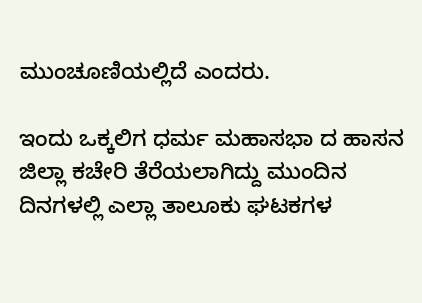ಮುಂಚೂಣಿಯಲ್ಲಿದೆ ಎಂದರು.

ಇಂದು ಒಕ್ಕಲಿಗ ಧರ್ಮ ಮಹಾಸಭಾ ದ ಹಾಸನ ಜಿಲ್ಲಾ ಕಚೇರಿ ತೆರೆಯಲಾಗಿದ್ದು ಮುಂದಿನ ದಿನಗಳಲ್ಲಿ ಎಲ್ಲಾ ತಾಲೂಕು ಘಟಕಗಳ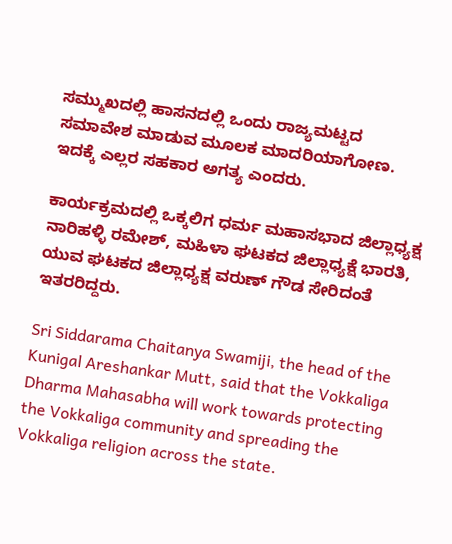ಸಮ್ಮುಖದಲ್ಲಿ ಹಾಸನದಲ್ಲಿ ಒಂದು ರಾಜ್ಯಮಟ್ಟದ ಸಮಾವೇಶ ಮಾಡುವ ಮೂಲಕ ಮಾದರಿಯಾಗೋಣ. ಇದಕ್ಕೆ ಎಲ್ಲರ ಸಹಕಾರ ಅಗತ್ಯ ಎಂದರು.

ಕಾರ್ಯಕ್ರಮದಲ್ಲಿ ಒಕ್ಕಲಿಗ ಧರ್ಮ ಮಹಾಸಭಾದ ಜಿಲ್ಲಾಧ್ಯಕ್ಷ ನಾರಿಹಳ್ಳಿ ರಮೇಶ್, ಮಹಿಳಾ ಘಟಕದ ಜಿಲ್ಲಾಧ್ಯಕ್ಷೆ ಭಾರತಿ, ಯುವ ಘಟಕದ ಜಿಲ್ಲಾಧ್ಯಕ್ಷ ವರುಣ್ ಗೌಡ ಸೇರಿದಂತೆ ಇತರರಿದ್ದರು.

Sri Siddarama Chaitanya Swamiji, the head of the Kunigal Areshankar Mutt, said that the Vokkaliga Dharma Mahasabha will work towards protecting the Vokkaliga community and spreading the Vokkaliga religion across the state.